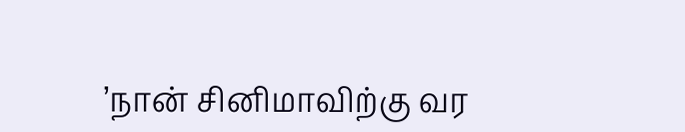’நான் சினிமாவிற்கு வர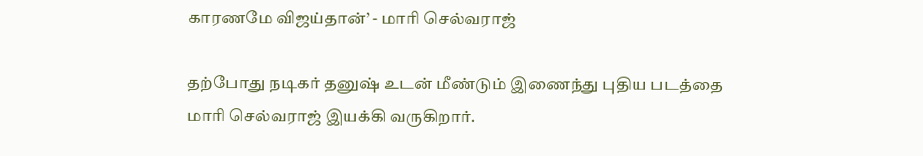காரணமே விஜய்தான்’ - மாரி செல்வராஜ்

தற்போது நடிகர் தனுஷ் உடன் மீண்டும் இணைந்து புதிய படத்தை மாரி செல்வராஜ் இயக்கி வருகிறார்.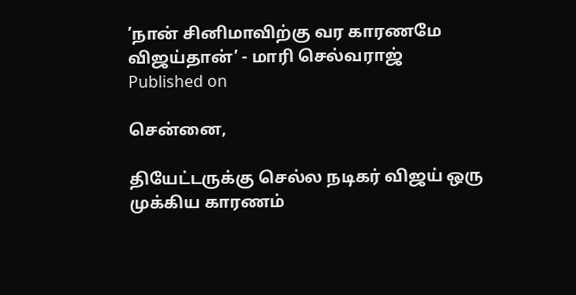’நான் சினிமாவிற்கு வர காரணமே விஜய்தான்’ - மாரி செல்வராஜ்
Published on

சென்னை,

தியேட்டருக்கு செல்ல நடிகர் விஜய் ஒரு முக்கிய காரணம்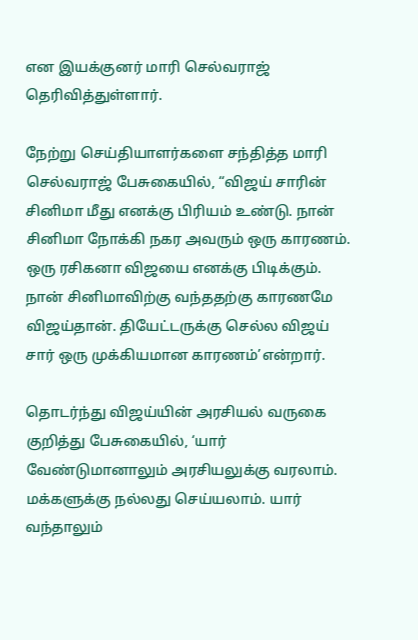என இயக்குனர் மாரி செல்வராஜ் தெரிவித்துள்ளார்.

நேற்று செய்தியாளர்களை சந்தித்த மாரி செல்வராஜ் பேசுகையில், “விஜய் சாரின் சினிமா மீது எனக்கு பிரியம் உண்டு. நான் சினிமா நோக்கி நகர அவரும் ஒரு காரணம். ஒரு ரசிகனா விஜயை எனக்கு பிடிக்கும். நான் சினிமாவிற்கு வந்ததற்கு காரணமே விஜய்தான். தியேட்டருக்கு செல்ல விஜய் சார் ஒரு முக்கியமான காரணம்’என்றார்.

தொடர்ந்து விஜய்யின் அரசியல் வருகை குறித்து பேசுகையில், ‘யார் வேண்டுமானாலும் அரசியலுக்கு வரலாம். மக்களுக்கு நல்லது செய்யலாம். யார் வந்தாலும்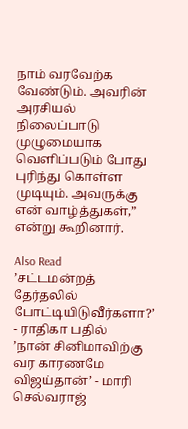நாம் வரவேற்க வேண்டும். அவரின் அரசியல் நிலைப்பாடு முழுமையாக வெளிப்படும் போது புரிந்து கொள்ள முடியும். அவருக்கு என் வாழ்த்துகள்,” என்று கூறினார்.

Also Read
’சட்டமன்றத் தேர்தலில் போட்டியிடுவீர்களா?’ - ராதிகா பதில்
’நான் சினிமாவிற்கு வர காரணமே விஜய்தான்’ - மாரி செல்வராஜ்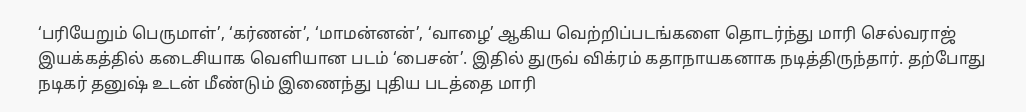‘பரியேறும் பெருமாள்’, ‘கர்ணன்’, ‘மாமன்னன்’, ‘வாழை’ ஆகிய வெற்றிப்படங்களை தொடர்ந்து மாரி செல்வராஜ் இயக்கத்தில் கடைசியாக வெளியான படம் ‘பைசன்’. இதில் துருவ் விக்ரம் கதாநாயகனாக நடித்திருந்தார். தற்போது நடிகர் தனுஷ் உடன் மீண்டும் இணைந்து புதிய படத்தை மாரி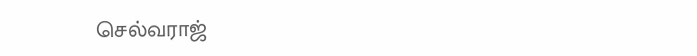செல்வராஜ்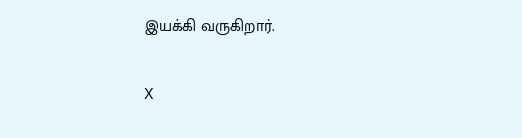இயக்கி வருகிறார்.

X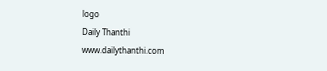logo
Daily Thanthi
www.dailythanthi.com